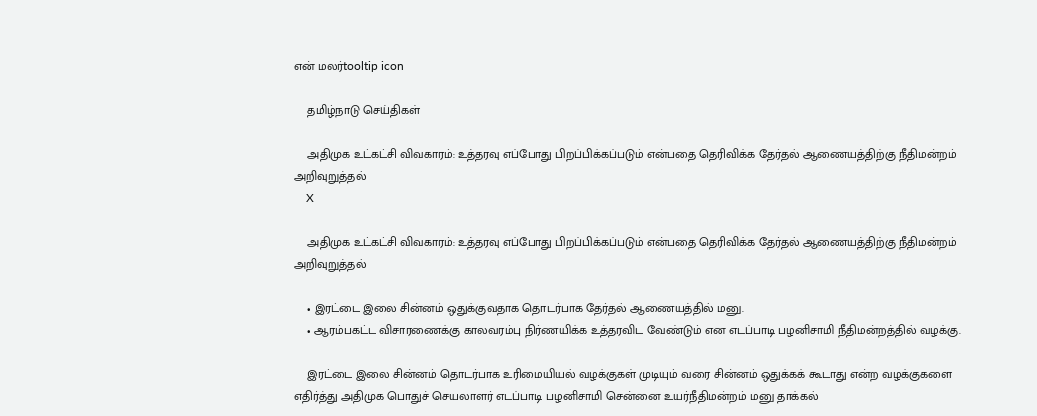என் மலர்tooltip icon

    தமிழ்நாடு செய்திகள்

    அதிமுக உட்கட்சி விவகாரம்: உத்தரவு எப்போது பிறப்பிக்கப்படும் என்பதை தெரிவிக்க தேர்தல் ஆணையத்திற்கு நீதிமன்றம் அறிவுறுத்தல்
    X

    அதிமுக உட்கட்சி விவகாரம்: உத்தரவு எப்போது பிறப்பிக்கப்படும் என்பதை தெரிவிக்க தேர்தல் ஆணையத்திற்கு நீதிமன்றம் அறிவுறுத்தல்

    • இரட்டை இலை சின்னம் ஒதுக்குவதாக தொடர்பாக தேர்தல் ஆணையத்தில் மனு.
    • ஆரம்பகட்ட விசாரணைக்கு காலவரம்பு நிர்ணயிக்க உத்தரவிட வேண்டும் என எடப்பாடி பழனிசாமி நீதிமன்றத்தில் வழக்கு.

    இரட்டை இலை சின்னம் தொடர்பாக உரிமையியல் வழக்குகள் முடியும் வரை சின்னம் ஒதுக்கக் கூடாது என்ற வழக்குகளை எதிர்த்து அதிமுக பொதுச் செயலாளர் எடப்பாடி பழனிசாமி சென்னை உயர்நீதிமன்றம் மனு தாக்கல்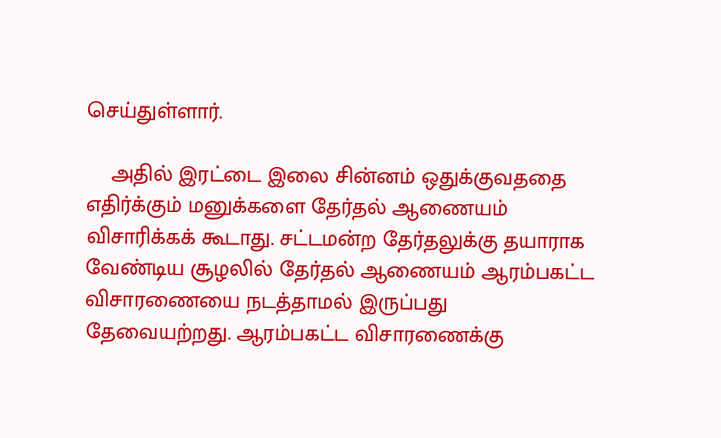செய்துள்ளார்.

    அதில் இரட்டை இலை சின்னம் ஒதுக்குவததை எதிர்க்கும் மனுக்களை தேர்தல் ஆணையம் விசாரிக்கக் கூடாது. சட்டமன்ற தேர்தலுக்கு தயாராக வேண்டிய சூழலில் தேர்தல் ஆணையம் ஆரம்பகட்ட விசாரணையை நடத்தாமல் இருப்பது தேவையற்றது. ஆரம்பகட்ட விசாரணைக்கு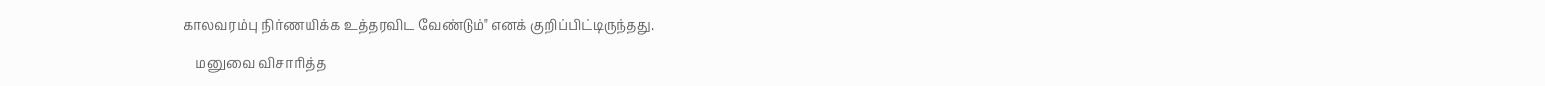காலவரம்பு நிர்ணயிக்க உத்தரவிட வேண்டும்" எனக் குறிப்பிட்டிருந்தது.

    மனுவை விசாரித்த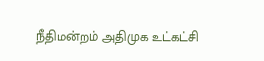நீதிமன்றம் அதிமுக உட்கட்சி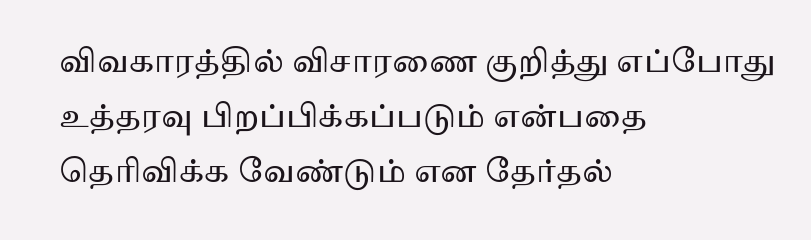விவகாரத்தில் விசாரணை குறித்து எப்போது உத்தரவு பிறப்பிக்கப்படும் என்பதை தெரிவிக்க வேண்டும் என தேர்தல்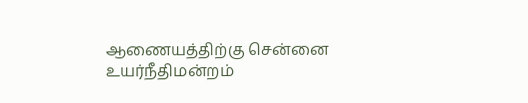ஆணையத்திற்கு சென்னை உயர்நீதிமன்றம்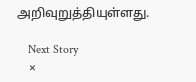அறிவுறுத்தியுள்ளது.

    Next Story
    ×